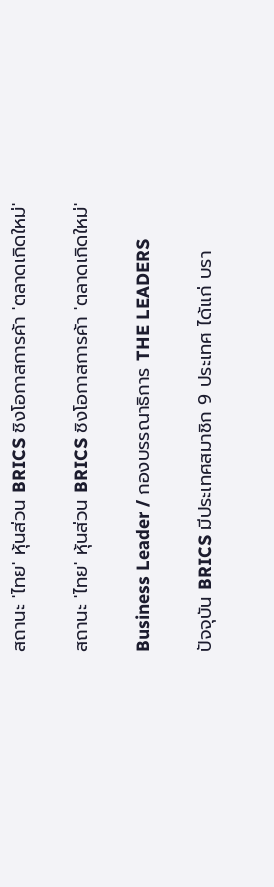สถานะ 'ไทย' หุ้นส่วน BRICS ชิงโอกาสการค้า 'ตลาดเกิดใหม่'

สถานะ 'ไทย' หุ้นส่วน BRICS ชิงโอกาสการค้า 'ตลาดเกิดใหม่'

Business Leader / กองบรรณาธิการ THE LEADERS

ปัจจุบัน BRICS มีประเทศสมาชิก 9 ประเทศ ได้แก่ บรา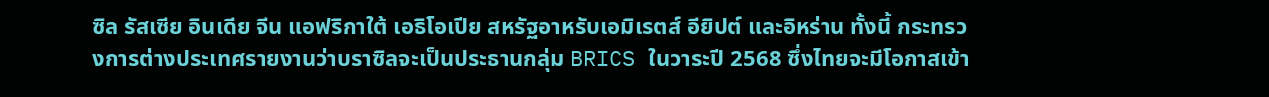ซิล รัสเซีย อินเดีย จีน แอฟริกาใต้ เอธิโอเปีย สหรัฐอาหรับเอมิเรตส์ อียิปต์ และอิหร่าน ทั้งนี้ กระทรวงการต่างประเทศรายงานว่าบราซิลจะเป็นประธานกลุ่ม BRICS ในวาระปี 2568 ซึ่งไทยจะมีโอกาสเข้า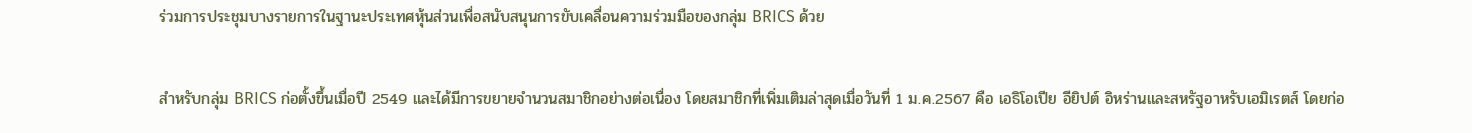ร่วมการประชุมบางรายการในฐานะประเทศหุ้นส่วนเพื่อสนับสนุนการขับเคลื่อนความร่วมมือของกลุ่ม BRICS ด้วย

สำหรับกลุ่ม BRICS ก่อตั้งขึ้นเมื่อปี 2549 และได้มีการขยายจำนวนสมาชิกอย่างต่อเนื่อง โดยสมาชิกที่เพิ่มเติมล่าสุดเมื่อวันที่ 1 ม.ค.2567 คือ เอธิโอเปีย อียิปต์ อิหร่านและสหรัฐอาหรับเอมิเรตส์ โดยก่อ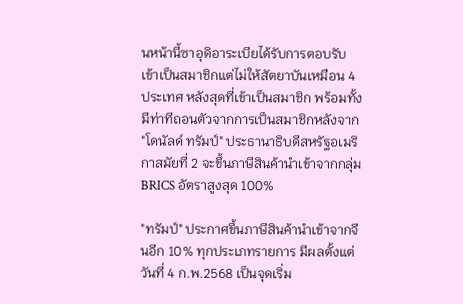นหน้านี้ซาอุดิอาระเบียได้รับการตอบรับเข้าเป็นสมาชิกแต่ไม่ให้สัตยาบันเหมือน 4 ประเทศ หลังสุดที่เข้าเป็นสมาชิก พร้อมทั้งมีท่าทีถอนตัวจากการเป็นสมาชิกหลังจาก "โดนัลด์ ทรัมป์" ประธานาธิบดีสหรัฐอเมริกาสมัยที่ 2 จะขึ้นภาษีสินค้านำเข้าจากกลุ่ม BRICS อัตราสูงสุด 100%

"ทรัมป์" ประกาศขึ้นภาษีสินค้านำเข้าจากจีนอีก 10% ทุกประเภทรายการ มีผลตั้งแต่วันที่ 4 ก.พ.2568 เป็นจุดเริ่ม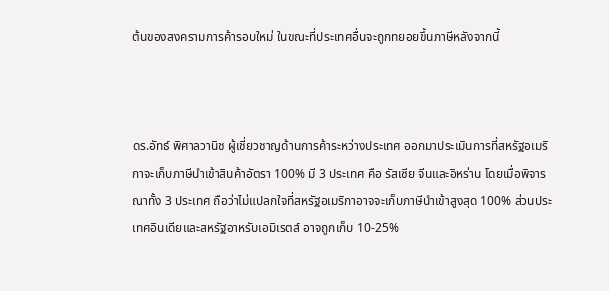ต้นของสงครามการค้ารอบใหม่ ในขณะที่ประเทศอื่นจะถูกทยอยขึ้นภาษีหลังจากนี้



ดร.อัทธ์ พิศาลวานิช ผู้เชี่ยวชาญด้านการค้าระหว่างประเทศ ออกมาประเมินการที่สหรัฐอเมริกาจะเก็บภาษีนำเข้าสินค้าอัตรา 100% มี 3 ประเทศ คือ รัสเซีย จีนและอิหร่าน โดยเมื่อพิจารณาทั้ง 3 ประเทศ ถือว่าไม่แปลกใจที่สหรัฐอเมริกาอาจจะเก็บภาษีนำเข้าสูงสุด 100% ส่วนประเทศอินเดียและสหรัฐอาหรับเอมิเรตส์ อาจถูกเก็บ 10-25%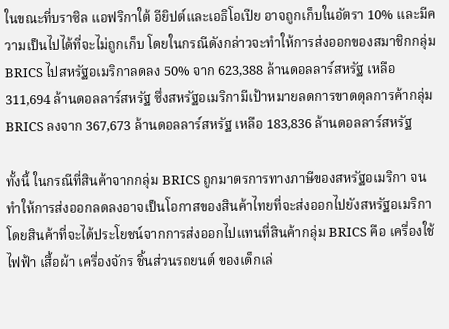ในขณะที่บราซิล แอฟริกาใต้ อียิปต์และเอธิโอเปีย อาจถูกเก็บในอัตรา 10% และมีความเป็นไปได้ที่จะไม่ถูกเก็บ โดยในกรณีดังกล่าวจะทำให้การส่งออกของสมาชิกกลุ่ม BRICS ไปสหรัฐอเมริกาลดลง 50% จาก 623,388 ล้านดอลลาร์สหรัฐ เหลือ  311,694 ล้านดอลลาร์สหรัฐ ซึ่งสหรัฐอเมริกามีเป้าหมายลดการขาดดุลการค้ากลุ่ม BRICS ลงจาก 367,673 ล้านดอลลาร์สหรัฐ เหลือ 183,836 ล้านดอลลาร์สหรัฐ

ทั้งนี้ ในกรณีที่สินค้าจากกลุ่ม BRICS ถูกมาตรการทางภาษีของสหรัฐอเมริกา จนทำให้การส่งออกลดลงอาจเป็นโอกาสของสินค้าไทยที่จะส่งออกไปยังสหรัฐอเมริกา โดยสินค้าที่จะได้ประโยชน์จากการส่งออกไปแทนที่สินค้ากลุ่ม BRICS คือ เครื่องใช้ไฟฟ้า เสื้อผ้า เครื่องจักร ชิ้นส่วนรถยนต์ ของเด็กเล่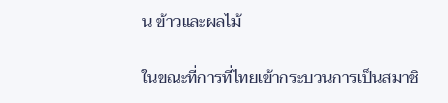น ข้าวและผลไม้

ในขณะที่การที่ไทยเข้ากระบวนการเป็นสมาชิ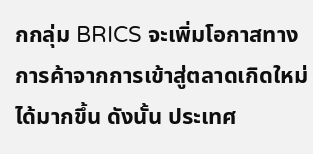กกลุ่ม BRICS จะเพิ่มโอกาสทางการค้าจากการเข้าสู่ตลาดเกิดใหม่ได้มากขึ้น ดังนั้น ประเทศ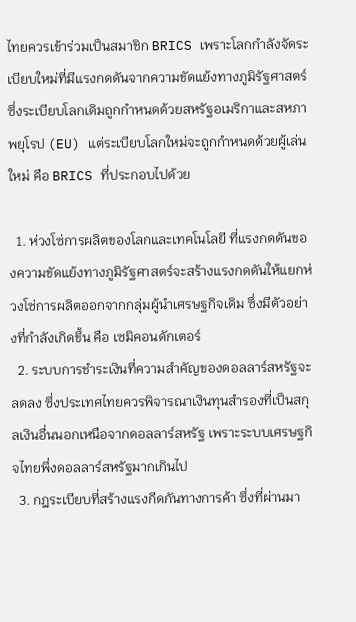ไทยควรเข้าร่วมเป็นสมาชิก BRICS เพราะโลกกำลังจัดระเบียบใหม่ที่มีแรงกดดันจากความขัดแย้งทางภูมิรัฐศาสตร์ ซึ่งระเบียบโลกเดิมถูกกำหนดด้วยสหรัฐอเมริกาและสหภาพยุโรป (EU) แต่ระเบียบโลกใหม่จะถูกกำหนดด้วยผู้เล่นใหม่ คือ BRICS ที่ประกอบไปด้วย

  1. ห่วงโซ่การผลิตของโลกและเทคโนโลยี ที่แรงกดดันของความขัดแย้งทางภูมิรัฐศาสตร์จะสร้างแรงกดดันให้แยกห่วงโซ่การผลิตออกจากกลุ่มผู้นำเศรษฐกิจเดิม ซึ่งมีตัวอย่างที่กำลังเกิดขึ้น คือ เซมิคอนดักเตอร์
  2. ระบบการชำระเงินที่ความสำคัญของดอลลาร์สหรัฐจะลดลง ซึ่งประเทศไทยควรพิจารณาเงินทุนสำรองที่เป็นสกุลเงินอื่นนอกเหนือจากดอลลาร์สหรัฐ เพราะระบบเศรษฐกิจไทยพึ่งดอลลาร์สหรัฐมากเกินไป
  3. กฎระเบียบที่สร้างแรงกีดกันทางการค้า ซึ่งที่ผ่านมา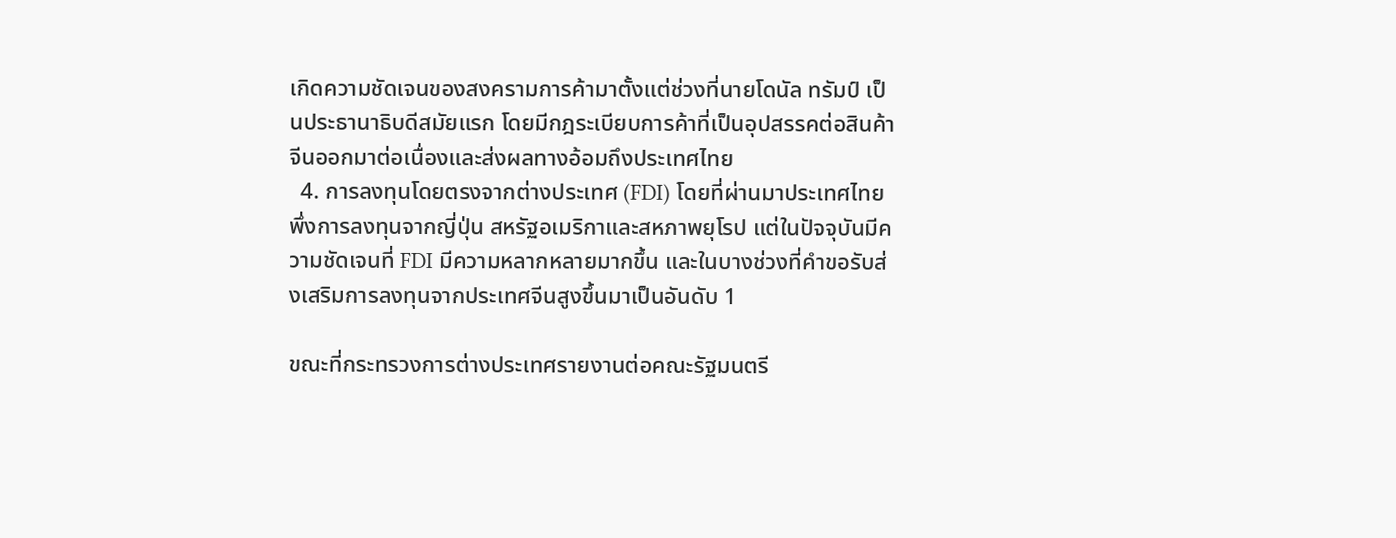เกิดความชัดเจนของสงครามการค้ามาตั้งแต่ช่วงที่นายโดนัล ทรัมป์ เป็นประธานาธิบดีสมัยแรก โดยมีกฎระเบียบการค้าที่เป็นอุปสรรคต่อสินค้าจีนออกมาต่อเนื่องและส่งผลทางอ้อมถึงประเทศไทย
  4. การลงทุนโดยตรงจากต่างประเทศ (FDI) โดยที่ผ่านมาประเทศไทยพึ่งการลงทุนจากญี่ปุ่น สหรัฐอเมริกาและสหภาพยุโรป แต่ในปัจจุบันมีความชัดเจนที่ FDI มีความหลากหลายมากขึ้น และในบางช่วงที่คำขอรับส่งเสริมการลงทุนจากประเทศจีนสูงขึ้นมาเป็นอันดับ 1

ขณะที่กระทรวงการต่างประเทศรายงานต่อคณะรัฐมนตรี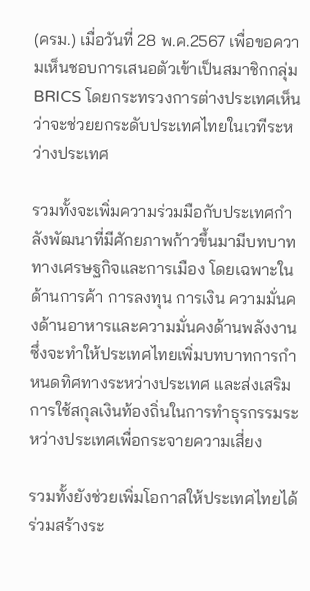(ครม.) เมื่อวันที่ 28 พ.ค.2567 เพื่อขอความเห็นชอบการเสนอตัวเข้าเป็นสมาชิกกลุ่ม BRICS โดยกระทรวงการต่างประเทศเห็นว่าจะช่วยยกระดับประเทศไทยในเวทีระหว่างประเทศ

รวมทั้งจะเพิ่มความร่วมมือกับประเทศกำลังพัฒนาที่มีศักยภาพก้าวขึ้นมามีบทบาททางเศรษฐกิจและการเมือง โดยเฉพาะในด้านการค้า การลงทุน การเงิน ความมั่นคงด้านอาหารและความมั่นคงด้านพลังงาน ซึ่งจะทำให้ประเทศไทยเพิ่มบทบาทการกำหนดทิศทางระหว่างประเทศ และส่งเสริมการใช้สกุลเงินท้องถิ่นในการทำธุรกรรมระหว่างประเทศเพื่อกระจายความเสี่ยง

รวมทั้งยังช่วยเพิ่มโอกาสให้ประเทศไทยได้ร่วมสร้างระ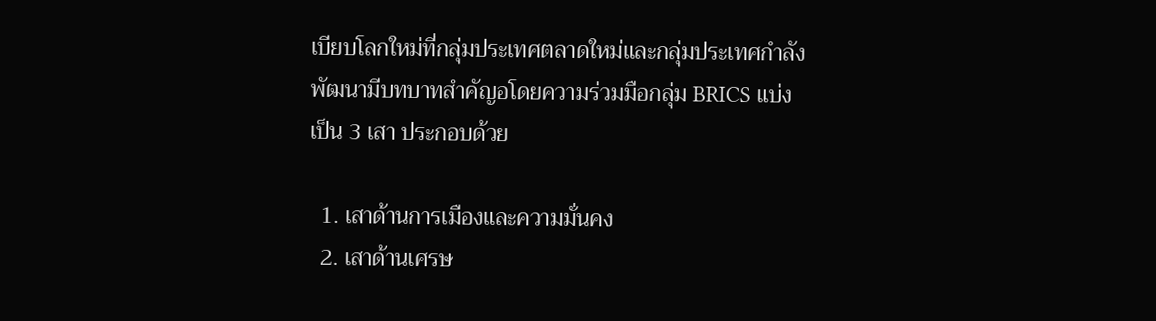เบียบโลกใหม่ที่กลุ่มประเทศตลาดใหม่และกลุ่มประเทศกำลังพัฒนามีบทบาทสำคัญอโดยความร่วมมือกลุ่ม BRICS แบ่งเป็น 3 เสา ประกอบด้วย

  1. เสาด้านการเมืองและความมั่นคง
  2. เสาด้านเศรษ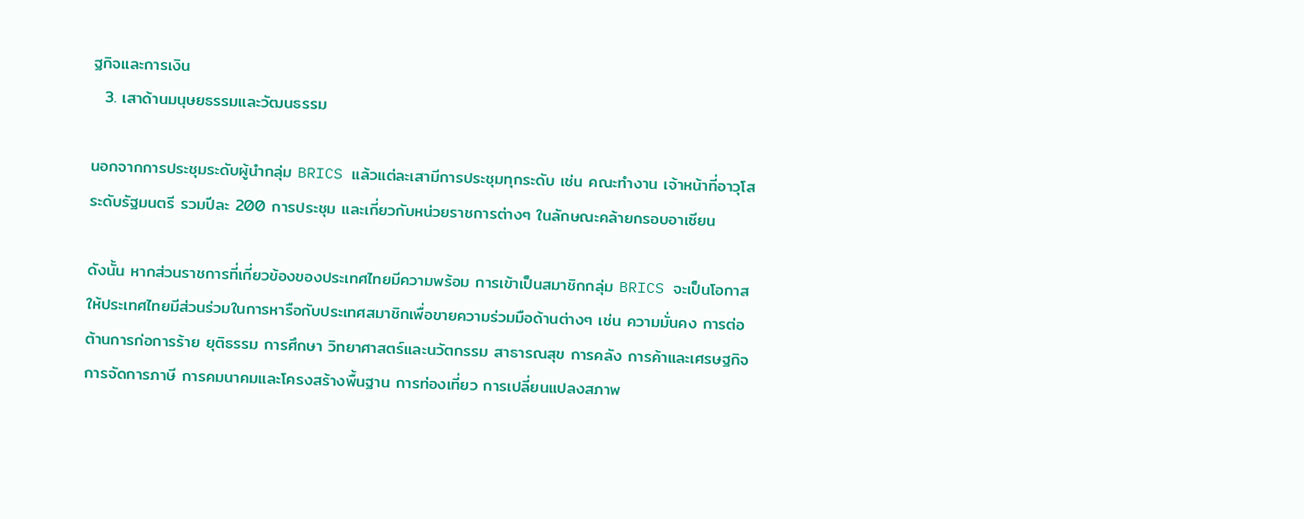ฐกิจและการเงิน
  3. เสาด้านมนุษยธรรมและวัฒนธรรม

นอกจากการประชุมระดับผู้นำกลุ่ม BRICS แล้วแต่ละเสามีการประชุมทุกระดับ เช่น คณะทำงาน เจ้าหน้าที่อาวุโส ระดับรัฐมนตรี รวมปีละ 200 การประชุม และเกี่ยวกับหน่วยราชการต่างๆ ในลักษณะคล้ายกรอบอาเซียน

ดังนั้น หากส่วนราชการที่เกี่ยวข้องของประเทศไทยมีความพร้อม การเข้าเป็นสมาชิกกลุ่ม BRICS จะเป็นโอกาสให้ประเทศไทยมีส่วนร่วมในการหารือกับประเทศสมาชิกเพื่อขายความร่วมมือด้านต่างๆ เช่น ความมั่นคง การต่อต้านการก่อการร้าย ยุติธรรม การศึกษา วิทยาศาสตร์และนวัตกรรม สาธารณสุข การคลัง การค้าและเศรษฐกิจ การจัดการภาษี การคมนาคมและโครงสร้างพื้นฐาน การท่องเที่ยว การเปลี่ยนแปลงสภาพ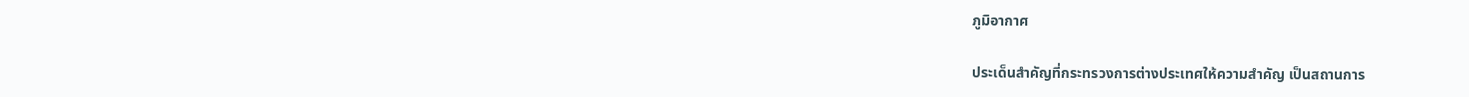ภูมิอากาศ

ประเด็นสำคัญที่กระทรวงการต่างประเทศให้ความสำคัญ เป็นสถานการ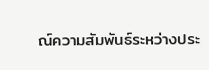ณ์ความสัมพันธ์ระหว่างประ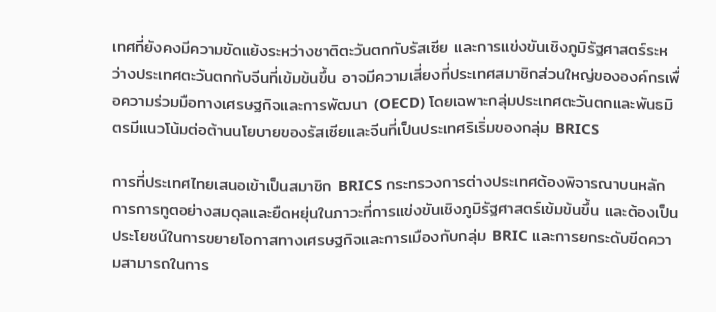เทศที่ยังคงมีความขัดแย้งระหว่างชาติตะวันตกกับรัสเซีย และการแข่งขันเชิงภูมิรัฐศาสตร์ระหว่างประเทศตะวันตกกับจีนที่เข้มข้นขึ้น อาจมีความเสี่ยงที่ประเทศสมาชิกส่วนใหญ่ขององค์กรเพื่อความร่วมมือทางเศรษฐกิจและการพัฒนา (OECD) โดยเฉพาะกลุ่มประเทศตะวันตกและพันธมิตรมีแนวโน้มต่อต้านนโยบายของรัสเซียและจีนที่เป็นประเทศริเริ่มของกลุ่ม BRICS

การที่ประเทศไทยเสนอเข้าเป็นสมาชิก BRICS กระทรวงการต่างประเทศต้องพิจารณาบนหลักการการทูตอย่างสมดุลและยืดหยุ่นในภาวะที่การแข่งขันเชิงภูมิรัฐศาสตร์เข้มข้นขึ้น และต้องเป็นประโยชน์ในการขยายโอกาสทางเศรษฐกิจและการเมืองกับกลุ่ม BRIC และการยกระดับขีดความสามารถในการ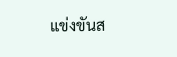แข่งขันส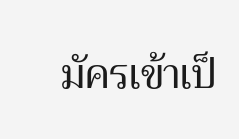มัครเข้าเป็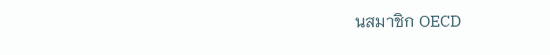นสมาชิก OECD